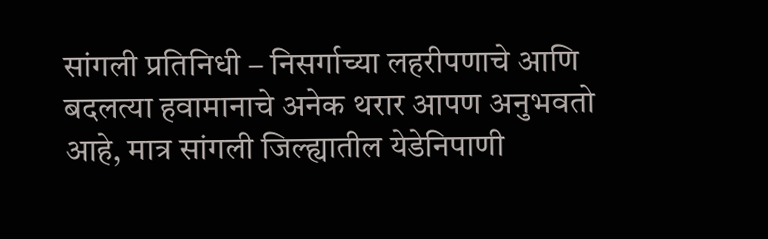सांगली प्रतिनिधी – निसर्गाच्या लहरीपणाचे आणि बदलत्या हवामानाचे अनेक थरार आपण अनुभवतो आहे, मात्र सांगली जिल्ह्यातील येडेनिपाणी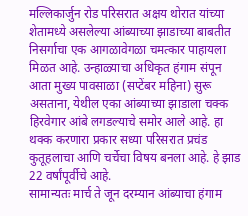मल्लिकार्जुन रोड परिसरात अक्षय थोरात यांच्या शेतामध्ये असलेल्या आंब्याच्या झाडाच्या बाबतीत निसर्गाचा एक आगळावेगळा चमत्कार पाहायला मिळत आहे. उन्हाळ्याचा अधिकृत हंगाम संपून आता मुख्य पावसाळा (सप्टेंबर महिना) सुरू असताना, येथील एका आंब्याच्या झाडाला चक्क हिरवेगार आंबे लगडल्याचे समोर आले आहे. हा थक्क करणारा प्रकार सध्या परिसरात प्रचंड कुतूहलाचा आणि चर्चेचा विषय बनला आहे. हे झाड 22 वर्षांपूर्वीचे आहे.
सामान्यतः मार्च ते जून दरम्यान आंब्याचा हंगाम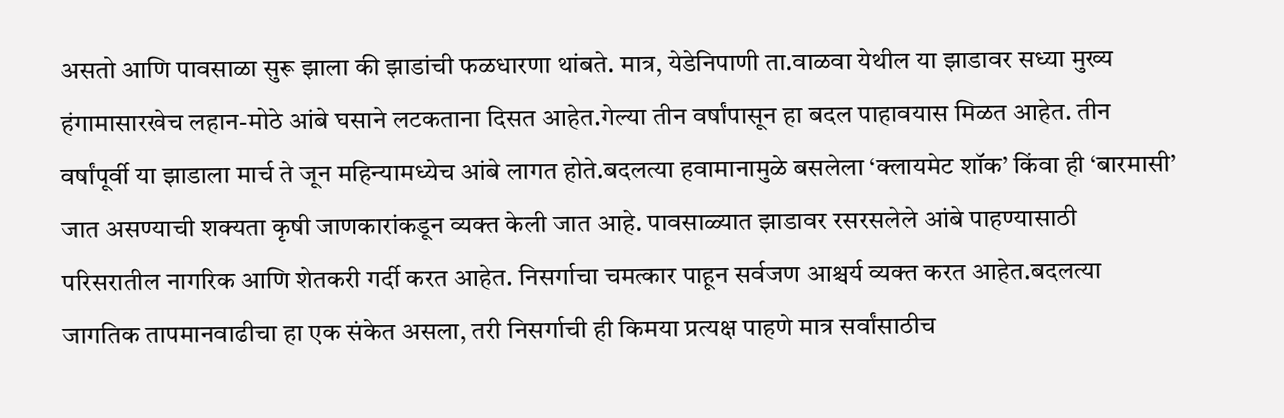असतो आणि पावसाळा सुरू झाला की झाडांची फळधारणा थांबते. मात्र, येडेनिपाणी ता.वाळवा येथील या झाडावर सध्या मुख्य हंगामासारखेच लहान-मोठे आंबे घसाने लटकताना दिसत आहेत.गेल्या तीन वर्षांपासून हा बदल पाहावयास मिळत आहेत. तीन वर्षांपूर्वी या झाडाला मार्च ते जून महिन्यामध्येच आंबे लागत होते.बदलत्या हवामानामुळे बसलेला ‘क्लायमेट शॉक’ किंवा ही ‘बारमासी’ जात असण्याची शक्यता कृषी जाणकारांकडून व्यक्त केली जात आहे. पावसाळ्यात झाडावर रसरसलेले आंबे पाहण्यासाठी परिसरातील नागरिक आणि शेतकरी गर्दी करत आहेत. निसर्गाचा चमत्कार पाहून सर्वजण आश्चर्य व्यक्त करत आहेत.बदलत्या जागतिक तापमानवाढीचा हा एक संकेत असला, तरी निसर्गाची ही किमया प्रत्यक्ष पाहणे मात्र सर्वांसाठीच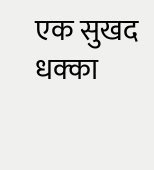एक सुखद धक्का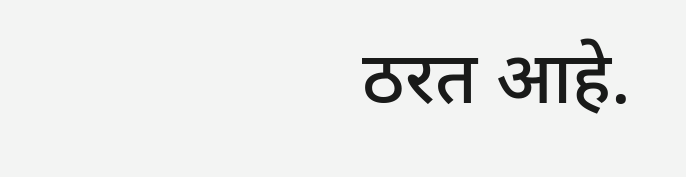ठरत आहे.